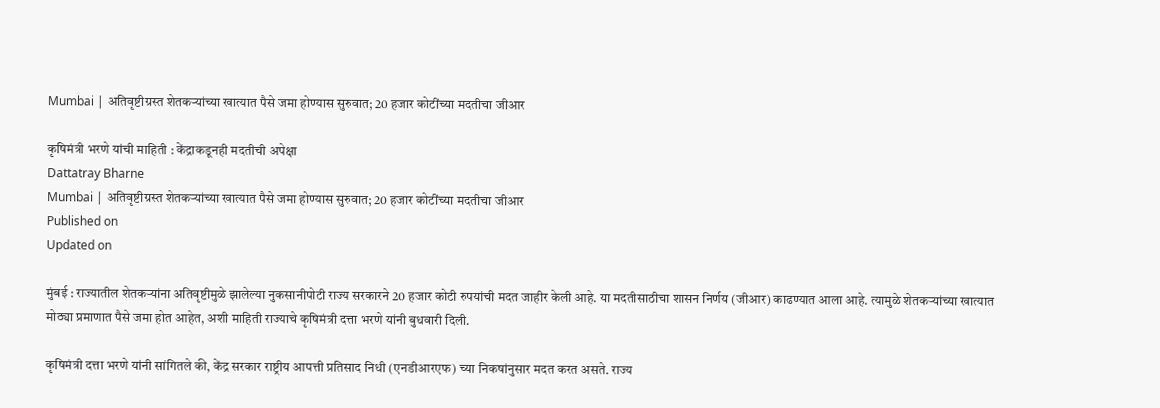Mumbai | अतिवृष्टीग्रस्त शेतकर्‍यांच्या खात्यात पैसे जमा होण्यास सुरुवात; 20 हजार कोटींच्या मदतीचा जीआर

कृषिमंत्री भरणे यांची माहिती : केंद्राकडूनही मदतीची अपेक्षा
Dattatray Bharne
Mumbai | अतिवृष्टीग्रस्त शेतकर्‍यांच्या खात्यात पैसे जमा होण्यास सुरुवात; 20 हजार कोटींच्या मदतीचा जीआर
Published on
Updated on

मुंबई : राज्यातील शेतकर्‍यांना अतिवृष्टीमुळे झालेल्या नुकसानीपोटी राज्य सरकारने 20 हजार कोटी रुपयांची मदत जाहीर केली आहे. या मदतीसाठीचा शासन निर्णय (जीआर) काढण्यात आला आहे. त्यामुळे शेतकर्‍यांच्या खात्यात मोठ्या प्रमाणात पैसे जमा होत आहेत, अशी माहिती राज्याचे कृषिमंत्री दत्ता भरणे यांनी बुधवारी दिली.

कृषिमंत्री दत्ता भरणे यांनी सांगितले की, केंद्र सरकार राष्ट्रीय आपत्ती प्रतिसाद निधी (एनडीआरएफ) च्या निकषांनुसार मदत करत असते. राज्य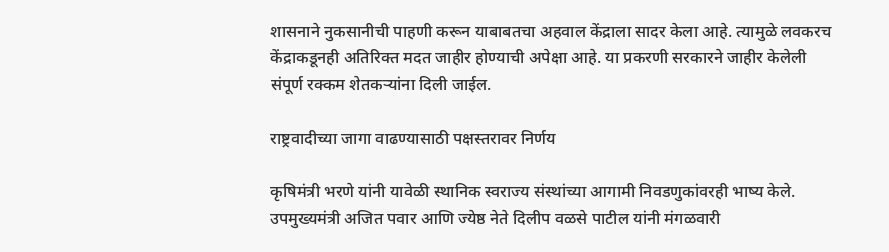शासनाने नुकसानीची पाहणी करून याबाबतचा अहवाल केंद्राला सादर केला आहे. त्यामुळे लवकरच केंद्राकडूनही अतिरिक्त मदत जाहीर होण्याची अपेक्षा आहे. या प्रकरणी सरकारने जाहीर केलेली संपूर्ण रक्कम शेतकर्‍यांना दिली जाईल.

राष्ट्रवादीच्या जागा वाढण्यासाठी पक्षस्तरावर निर्णय

कृषिमंत्री भरणे यांनी यावेळी स्थानिक स्वराज्य संस्थांच्या आगामी निवडणुकांवरही भाष्य केले. उपमुख्यमंत्री अजित पवार आणि ज्येष्ठ नेते दिलीप वळसे पाटील यांनी मंगळवारी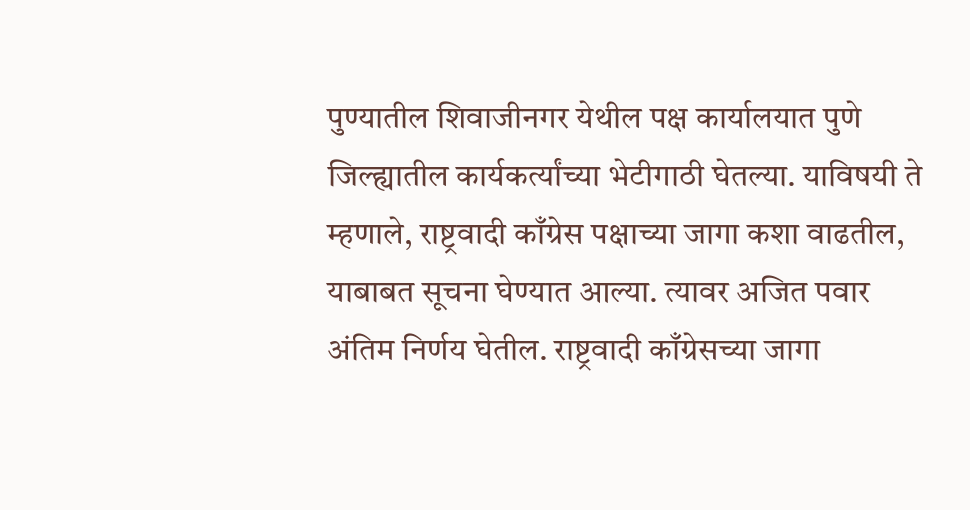पुण्यातील शिवाजीनगर येथील पक्ष कार्यालयात पुणे जिल्ह्यातील कार्यकर्त्यांच्या भेटीगाठी घेतल्या. याविषयी ते म्हणाले, राष्ट्रवादी काँग्रेस पक्षाच्या जागा कशा वाढतील, याबाबत सूचना घेण्यात आल्या. त्यावर अजित पवार अंतिम निर्णय घेतील. राष्ट्रवादी काँग्रेसच्या जागा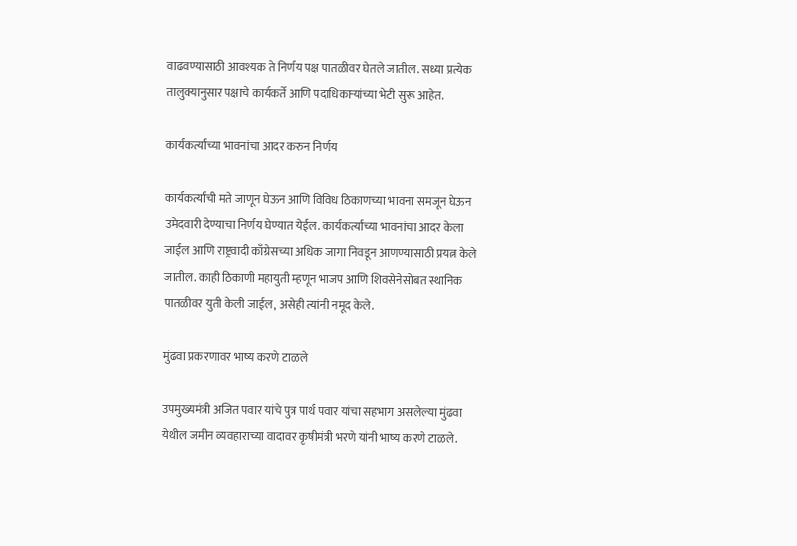वाढवण्यासाठी आवश्यक ते निर्णय पक्ष पातळीवर घेतले जातील. सध्या प्रत्येक तालुक्यानुसार पक्षाचे कार्यकर्ते आणि पदाधिकार्‍यांच्या भेटी सुरू आहेत.

कार्यकर्त्यांच्या भावनांचा आदर करुन निर्णय

कार्यकर्त्यांची मते जाणून घेऊन आणि विविध ठिकाणच्या भावना समजून घेऊन उमेदवारी देण्याचा निर्णय घेण्यात येईल. कार्यकर्त्यांच्या भावनांचा आदर केला जाईल आणि राष्ट्रवादी काँग्रेसच्या अधिक जागा निवडून आणण्यासाठी प्रयत्न केले जातील. काही ठिकाणी महायुती म्हणून भाजप आणि शिवसेनेसोबत स्थानिक पातळीवर युती केली जाईल, असेही त्यांनी नमूद केले.

मुंढवा प्रकरणावर भाष्य करणे टाळले

उपमुख्यमंत्री अजित पवार यांचे पुत्र पार्थ पवार यांचा सहभाग असलेल्या मुंढवा येथील जमीन व्यवहाराच्या वादावर कृषीमंत्री भरणे यांनी भाष्य करणे टाळले.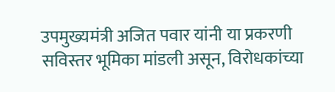उपमुख्यमंत्री अजित पवार यांनी या प्रकरणी सविस्तर भूमिका मांडली असून, विरोधकांच्या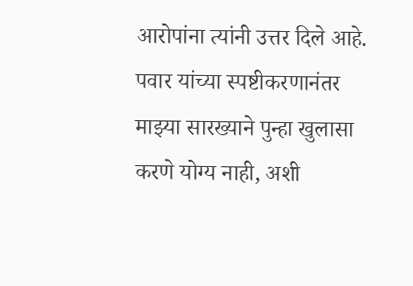आरोपांना त्यांनी उत्तर दिले आहे. पवार यांच्या स्पष्टीकरणानंतर माझ्या सारख्याने पुन्हा खुलासा करणे योग्य नाही, अशी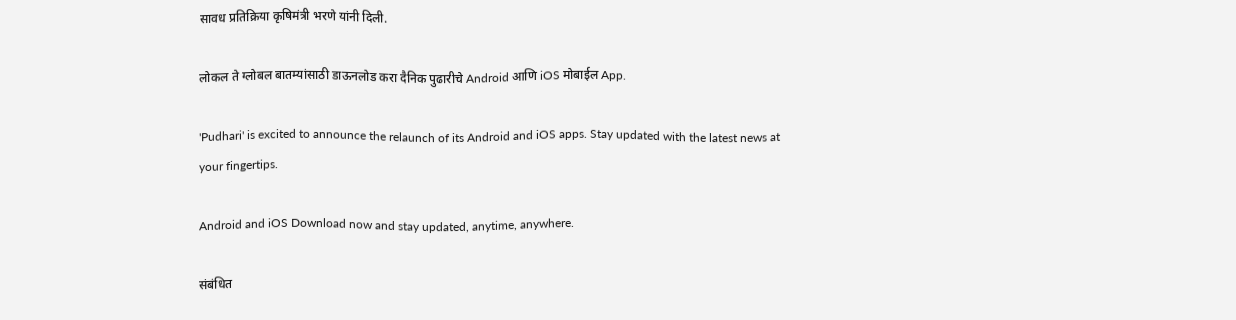सावध प्रतिक्रिया कृषिमंत्री भरणे यांनी दिली.

लोकल ते ग्लोबल बातम्यांसाठी डाऊनलोड करा दैनिक पुढारीचे Android आणि iOS मोबाईल App.

'Pudhari' is excited to announce the relaunch of its Android and iOS apps. Stay updated with the latest news at your fingertips.

Android and iOS Download now and stay updated, anytime, anywhere.

संबंधित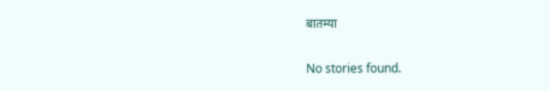बातम्या

No stories found.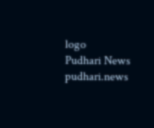logo
Pudhari News
pudhari.news